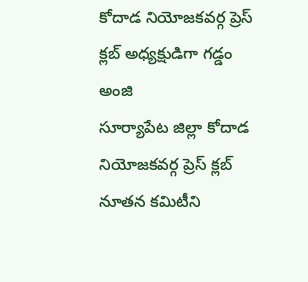కోదాడ నియోజకవర్గ ప్రెస్ క్లబ్ అధ్యక్షుడిగా గడ్డం అంజి
సూర్యాపేట జిల్లా కోదాడ నియోజకవర్గ ప్రెస్ క్లబ్ నూతన కమిటీని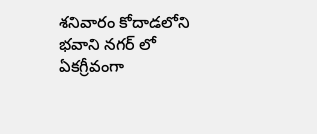శనివారం కోదాడలోని భవాని నగర్ లో ఏకగ్రీవంగా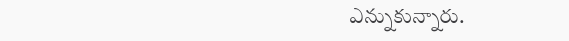ఎన్నుకున్నారు.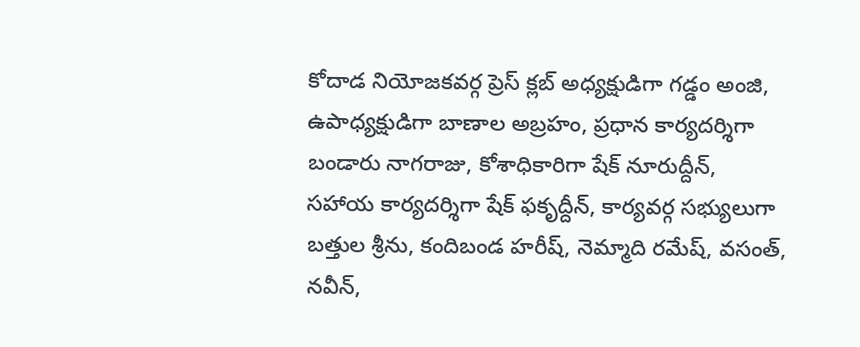కోదాడ నియోజకవర్గ ప్రెస్ క్లబ్ అధ్యక్షుడిగా గడ్డం అంజి, ఉపాధ్యక్షుడిగా బాణాల అబ్రహం, ప్రధాన కార్యదర్శిగా బండారు నాగరాజు, కోశాధికారిగా షేక్ నూరుద్దీన్, సహాయ కార్యదర్శిగా షేక్ ఫకృద్దీన్, కార్యవర్గ సభ్యులుగా బత్తుల శ్రీను, కందిబండ హరీష్, నెమ్మాది రమేష్, వసంత్, నవీన్,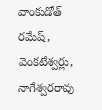వాంకుడోత్ రమేష్, వెంకటేశ్వర్లు, నాగేశ్వరరావు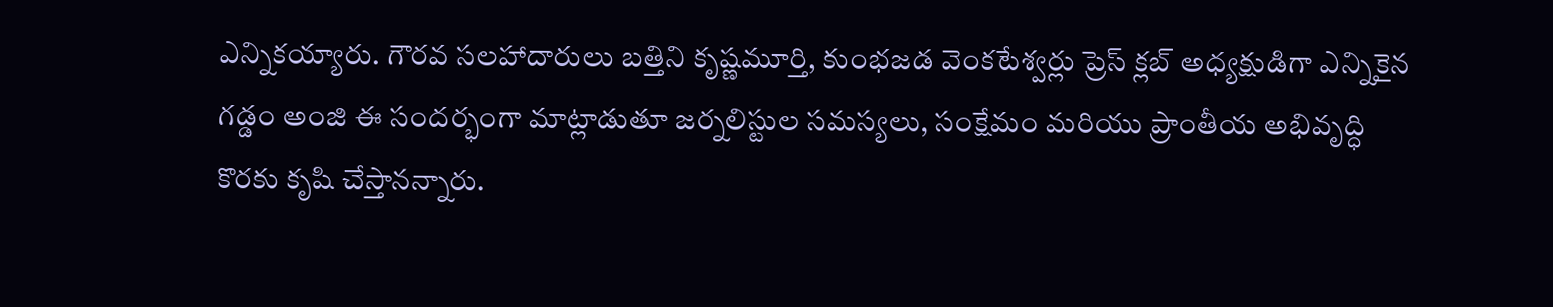ఎన్నికయ్యారు. గౌరవ సలహాదారులు బత్తిని కృష్ణమూర్తి, కుంభజడ వెంకటేశ్వర్లు ప్రెస్ క్లబ్ అధ్యక్షుడిగా ఎన్నికైన గడ్డం అంజి ఈ సందర్భంగా మాట్లాడుతూ జర్నలిస్టుల సమస్యలు, సంక్షేమం మరియు ప్రాంతీయ అభివృద్ధి కొరకు కృషి చేస్తానన్నారు.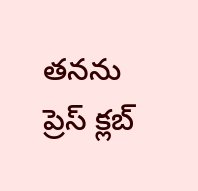తనను ప్రెస్ క్లబ్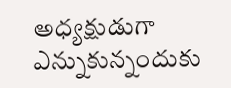అధ్యక్షుడుగా ఎన్నుకున్నందుకు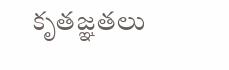కృతజ్ఞతలు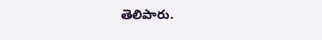తెలిపారు.